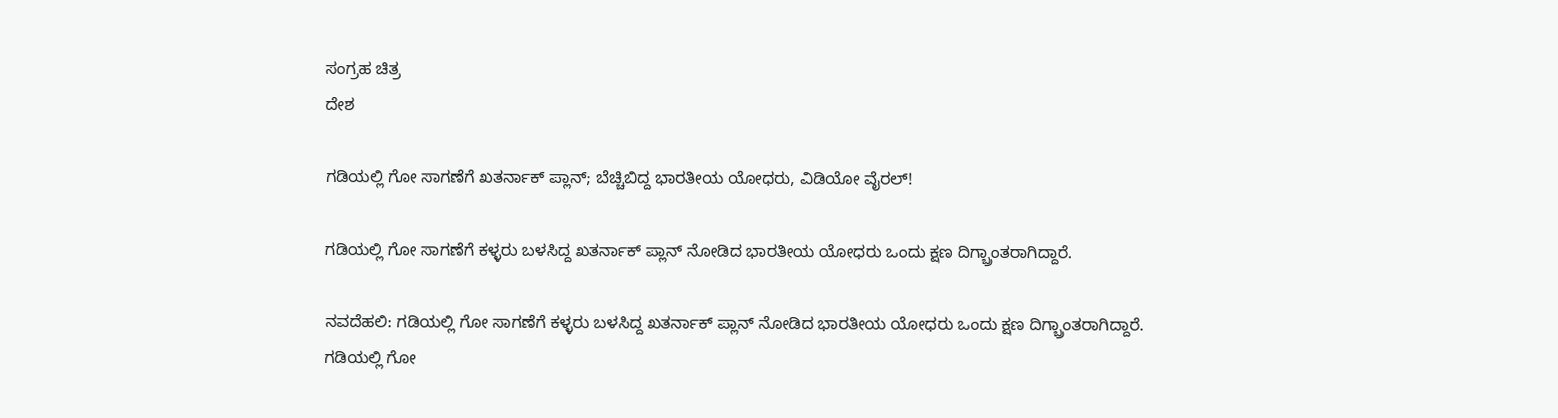ಸಂಗ್ರಹ ಚಿತ್ರ
ದೇಶ

ಗಡಿಯಲ್ಲಿ ಗೋ ಸಾಗಣೆಗೆ ಖತರ್ನಾಕ್ ಪ್ಲಾನ್; ಬೆಚ್ಚಿಬಿದ್ದ ಭಾರತೀಯ ಯೋಧರು, ವಿಡಿಯೋ ವೈರಲ್!

ಗಡಿಯಲ್ಲಿ ಗೋ ಸಾಗಣೆಗೆ ಕಳ್ಳರು ಬಳಸಿದ್ದ ಖತರ್ನಾಕ್ ಪ್ಲಾನ್ ನೋಡಿದ ಭಾರತೀಯ ಯೋಧರು ಒಂದು ಕ್ಷಣ ದಿಗ್ಬ್ರಾಂತರಾಗಿದ್ದಾರೆ.

ನವದೆಹಲಿ: ಗಡಿಯಲ್ಲಿ ಗೋ ಸಾಗಣೆಗೆ ಕಳ್ಳರು ಬಳಸಿದ್ದ ಖತರ್ನಾಕ್ ಪ್ಲಾನ್ ನೋಡಿದ ಭಾರತೀಯ ಯೋಧರು ಒಂದು ಕ್ಷಣ ದಿಗ್ಬ್ರಾಂತರಾಗಿದ್ದಾರೆ.
ಗಡಿಯಲ್ಲಿ ಗೋ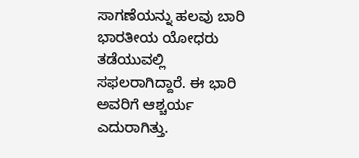ಸಾಗಣೆಯನ್ನು ಹಲವು ಬಾರಿ ಭಾರತೀಯ ಯೋಧರು ತಡೆಯುವಲ್ಲಿ ಸಫಲರಾಗಿದ್ದಾರೆ. ಈ ಭಾರಿ ಅವರಿಗೆ ಆಶ್ಚರ್ಯ ಎದುರಾಗಿತ್ತು.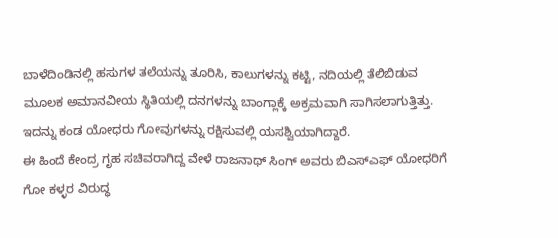ಬಾಳೆದಿಂಡಿನಲ್ಲಿ ಹಸುಗಳ ತಲೆಯನ್ನು ತೂರಿಸಿ, ಕಾಲುಗಳನ್ನು ಕಟ್ಟಿ, ನದಿಯಲ್ಲಿ ತೆಲಿಬಿಡುವ ಮೂಲಕ ಅಮಾನವೀಯ ಸ್ಥಿತಿಯಲ್ಲಿ ದನಗಳನ್ನು ಬಾಂಗ್ಲಾಕ್ಕೆ ಅಕ್ರಮವಾಗಿ ಸಾಗಿಸಲಾಗುತ್ತಿತ್ತು. ಇದನ್ನು ಕಂಡ ಯೋಧರು ಗೋವುಗಳನ್ನು ರಕ್ಷಿಸುವಲ್ಲಿ ಯಸಶ್ವಿಯಾಗಿದ್ದಾರೆ.
ಈ ಹಿಂದೆ ಕೇಂದ್ರ ಗೃಹ ಸಚಿವರಾಗಿದ್ದ ವೇಳೆ ರಾಜನಾಥ್ ಸಿಂಗ್ ಅವರು ಬಿಎಸ್ಎಫ್ ಯೋಧರಿಗೆ ಗೋ ಕಳ್ಳರ ವಿರುದ್ಧ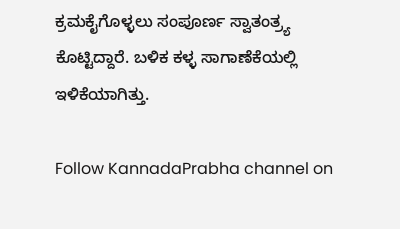ಕ್ರಮಕೈಗೊಳ್ಳಲು ಸಂಪೂರ್ಣ ಸ್ವಾತಂತ್ರ್ಯ ಕೊಟ್ಟಿದ್ದಾರೆ. ಬಳಿಕ ಕಳ್ಳ ಸಾಗಾಣೆಕೆಯಲ್ಲಿ ಇಳಿಕೆಯಾಗಿತ್ತು.

Follow KannadaPrabha channel on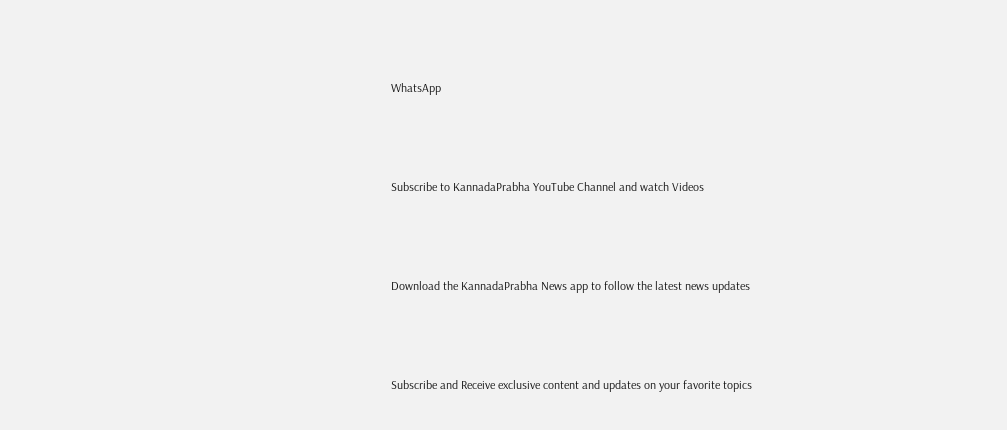WhatsApp



Subscribe to KannadaPrabha YouTube Channel and watch Videos



Download the KannadaPrabha News app to follow the latest news updates



Subscribe and Receive exclusive content and updates on your favorite topics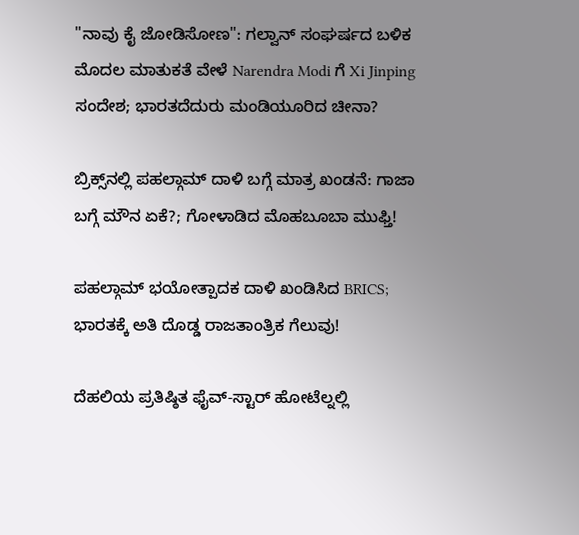"ನಾವು ಕೈ ಜೋಡಿಸೋಣ": ಗಲ್ವಾನ್ ಸಂಘರ್ಷದ ಬಳಿಕ ಮೊದಲ ಮಾತುಕತೆ ವೇಳೆ Narendra Modi ಗೆ Xi Jinping ಸಂದೇಶ; ಭಾರತದೆದುರು ಮಂಡಿಯೂರಿದ ಚೀನಾ?

ಬ್ರಿಕ್ಸ್‌ನಲ್ಲಿ ಪಹಲ್ಗಾಮ್ ದಾಳಿ ಬಗ್ಗೆ ಮಾತ್ರ ಖಂಡನೆ: ಗಾಜಾ ಬಗ್ಗೆ ಮೌನ ಏಕೆ?; ಗೋಳಾಡಿದ ಮೊಹಬೂಬಾ ಮುಫ್ತಿ!

ಪಹಲ್ಗಾಮ್ ಭಯೋತ್ಪಾದಕ ದಾಳಿ ಖಂಡಿಸಿದ BRICS; ಭಾರತಕ್ಕೆ ಅತಿ ದೊಡ್ಡ ರಾಜತಾಂತ್ರಿಕ ಗೆಲುವು!

ದೆಹಲಿಯ ಪ್ರತಿಷ್ಠಿತ ಫೈವ್-ಸ್ಟಾರ್ ಹೋಟೆಲ್ನಲ್ಲಿ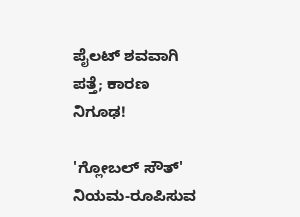ಪೈಲಟ್ ಶವವಾಗಿ ಪತ್ತೆ; ಕಾರಣ ನಿಗೂಢ!

'ಗ್ಲೋಬಲ್ ಸೌತ್' ನಿಯಮ-ರೂಪಿಸುವ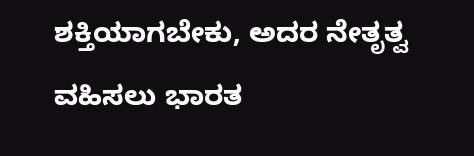ಶಕ್ತಿಯಾಗಬೇಕು, ಅದರ ನೇತೃತ್ವ ವಹಿಸಲು ಭಾರತ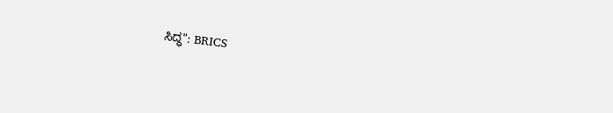ಸಿದ್ಧ": BRICS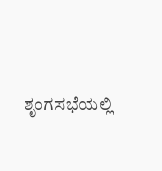ಶೃಂಗಸಭೆಯಲ್ಲಿ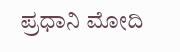ಪ್ರಧಾನಿ ಮೋದಿ